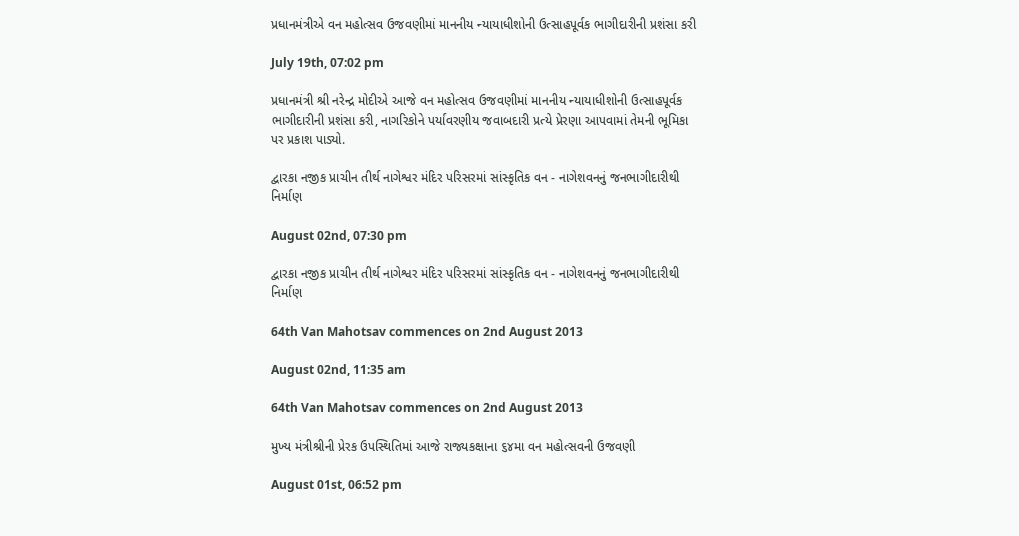પ્રધાનમંત્રીએ વન મહોત્સવ ઉજવણીમાં માનનીય ન્યાયાધીશોની ઉત્સાહપૂર્વક ભાગીદારીની પ્રશંસા કરી

July 19th, 07:02 pm

પ્રધાનમંત્રી શ્રી નરેન્દ્ર મોદીએ આજે વન મહોત્સવ ઉજવણીમાં માનનીય ન્યાયાધીશોની ઉત્સાહપૂર્વક ભાગીદારીની પ્રશંસા કરી, નાગરિકોને પર્યાવરણીય જવાબદારી પ્રત્યે પ્રેરણા આપવામાં તેમની ભૂમિકા પર પ્રકાશ પાડ્યો.

દ્વારકા નજીક પ્રાચીન તીર્થ નાગેશ્વર મંદિર પરિસરમાં સાંસ્કૃતિક વન - નાગેશવનનું જનભાગીદારીથી નિર્માણ

August 02nd, 07:30 pm

દ્વારકા નજીક પ્રાચીન તીર્થ નાગેશ્વર મંદિર પરિસરમાં સાંસ્કૃતિક વન - નાગેશવનનું જનભાગીદારીથી નિર્માણ

64th Van Mahotsav commences on 2nd August 2013

August 02nd, 11:35 am

64th Van Mahotsav commences on 2nd August 2013

મુખ્ય મંત્રીશ્રીની પ્રેરક ઉપસ્થિતિમાં આજે રાજ્યકક્ષાના ૬૪મા વન મહોત્સવની ઉજવણી

August 01st, 06:52 pm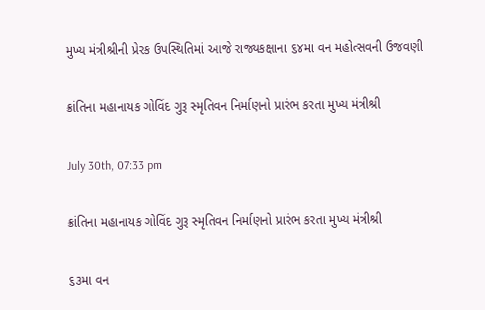મુખ્ય મંત્રીશ્રીની પ્રેરક ઉપસ્થિતિમાં આજે રાજ્યકક્ષાના ૬૪મા વન મહોત્સવની ઉજવણી

ક્રાંતિના મહાનાયક ગોવિંદ ગુરૂ સ્મૃતિવન નિર્માણનો પ્રારંભ કરતા મુખ્ય મંત્રીશ્રી

July 30th, 07:33 pm

ક્રાંતિના મહાનાયક ગોવિંદ ગુરૂ સ્મૃતિવન નિર્માણનો પ્રારંભ કરતા મુખ્ય મંત્રીશ્રી

૬૩મા વન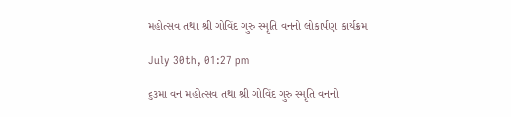મહોત્સવ તથા શ્રી ગોવિંદ ગુરુ સ્મૃતિ વનનો લોકાર્પણ કાર્યક્રમ

July 30th, 01:27 pm

૬૩મા વન મહોત્સવ તથા શ્રી ગોવિંદ ગુરુ સ્મૃતિ વનનો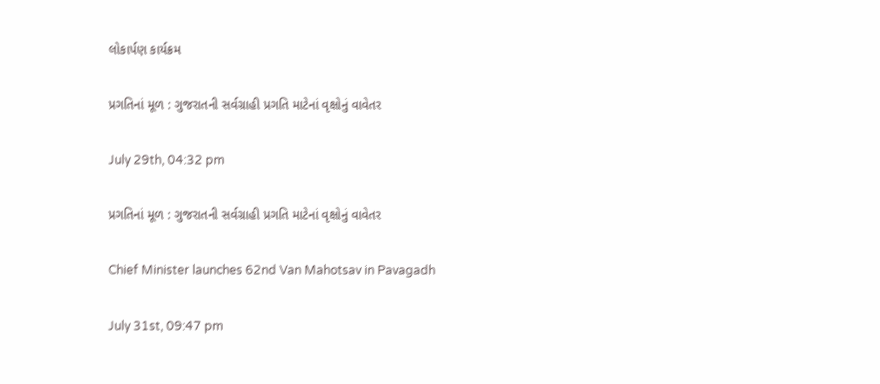લોકાર્પણ કાર્યક્રમ

પ્રગતિનાં મૂળ : ગુજરાતની સર્વગ્રાહી પ્રગતિ માટેનાં વૃક્ષોનું વાવેતર

July 29th, 04:32 pm

પ્રગતિનાં મૂળ : ગુજરાતની સર્વગ્રાહી પ્રગતિ માટેનાં વૃક્ષોનું વાવેતર

Chief Minister launches 62nd Van Mahotsav in Pavagadh

July 31st, 09:47 pm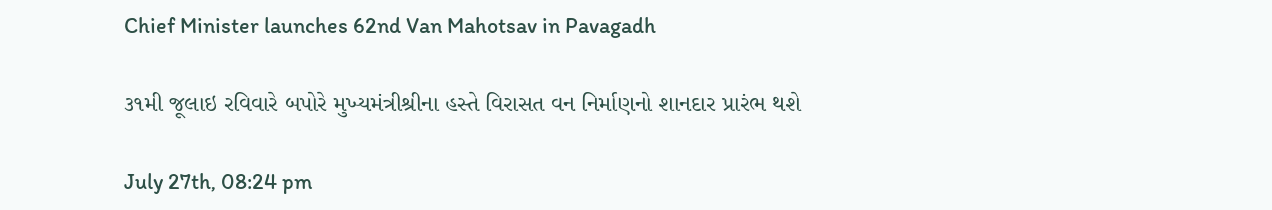Chief Minister launches 62nd Van Mahotsav in Pavagadh

૩૧મી જૂલાઇ રવિવારે બપોરે મુખ્યમંત્રીશ્રીના હસ્તે વિરાસત વન નિર્માણનો શાનદાર પ્રારંભ થશે

July 27th, 08:24 pm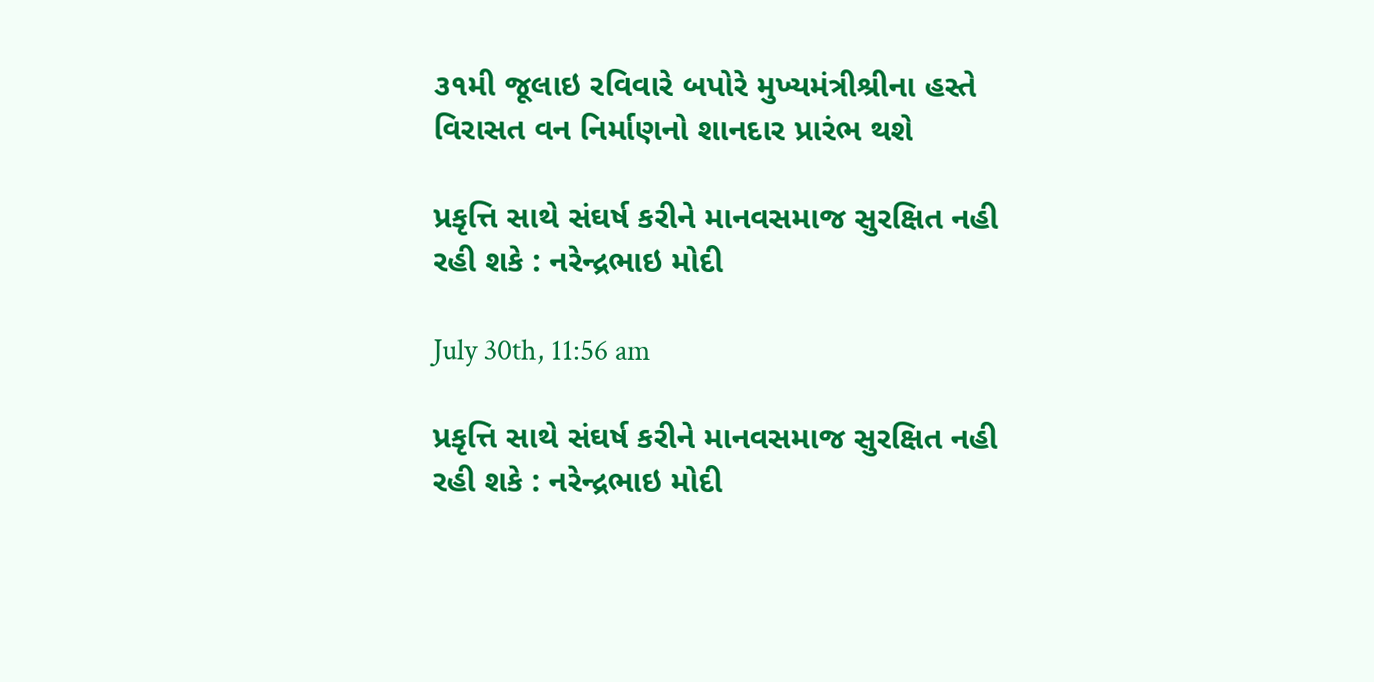૩૧મી જૂલાઇ રવિવારે બપોરે મુખ્યમંત્રીશ્રીના હસ્તે વિરાસત વન નિર્માણનો શાનદાર પ્રારંભ થશે

પ્રકૃત્તિ સાથે સંઘર્ષ કરીને માનવસમાજ સુરક્ષિત નહી રહી શકે : નરેન્દ્રભાઇ મોદી

July 30th, 11:56 am

પ્રકૃત્તિ સાથે સંઘર્ષ કરીને માનવસમાજ સુરક્ષિત નહી રહી શકે : નરેન્દ્રભાઇ મોદી